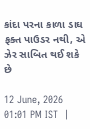કાંદા પરના કાળા ડાઘ ફક્ત પાઉડર નથી, એ ઝેર સાબિત થઈ શકે છે

12 June, 2026 01:01 PM IST  |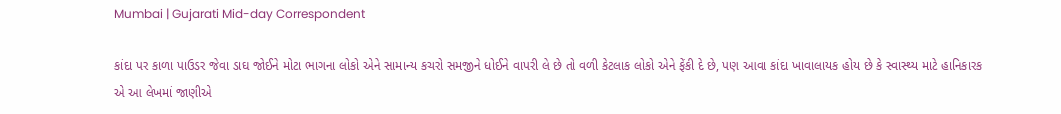Mumbai | Gujarati Mid-day Correspondent

કાંદા પર કાળા પાઉડર જેવા ડાઘ જોઈને મોટા ભાગના લોકો એને સામાન્ય કચરો સમજીને ધોઈને વાપરી લે છે તો વળી કેટલાક લોકો એને ફેંકી દે છે, પણ આવા કાંદા ખાવાલાયક હોય છે કે સ્વાસ્થ્ય માટે હાનિકારક એ આ લેખમાં જાણીએ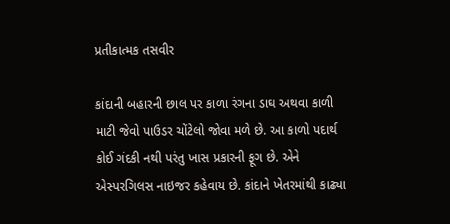પ્રતીકાત્મક તસવીર

કાંદાની બહારની છાલ પર કાળા રંગના ડાઘ અથવા કાળી માટી જેવો પાઉડર ચોંટેલો જોવા મળે છે. આ કાળો પદાર્થ કોઈ ગંદકી નથી પરંતુ ખાસ પ્રકારની ફૂગ છે. એને એસ્પરગિલસ નાઇજર કહેવાય છે. કાંદાને ખેતરમાંથી કાઢ્યા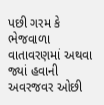પછી ગરમ કે ભેજવાળા વાતાવરણમાં અથવા જ્યાં હવાની અવરજવર ઓછી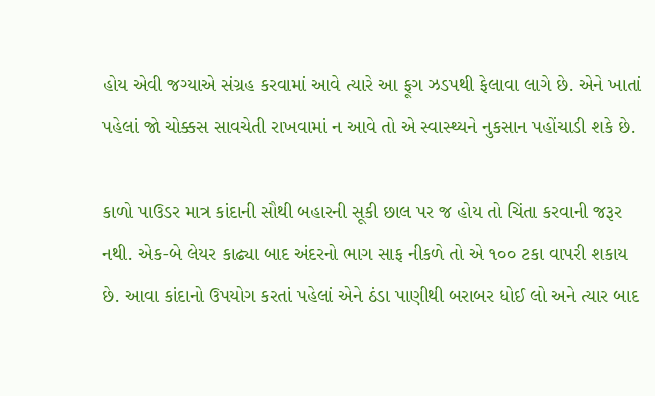હોય એવી જગ્યાએ સંગ્રહ કરવામાં આવે ત્યારે આ ફૂગ ઝડપથી ફેલાવા લાગે છે. એને ખાતાં પહેલાં જો ચોક્કસ સાવચેતી રાખવામાં ન આવે તો એ સ્વાસ્થ્યને નુકસાન પહોંચાડી શકે છે.

કાળો પાઉડર માત્ર કાંદાની સૌથી બહારની સૂકી છાલ પર જ હોય તો ચિંતા કરવાની જરૂર નથી. એક-બે લેયર કાઢ્યા બાદ અંદરનો ભાગ સાફ નીકળે તો એ ૧૦૦ ટકા વાપરી શકાય છે. આવા કાંદાનો ઉપયોગ કરતાં પહેલાં એને ઠંડા પાણીથી બરાબર ધોઈ લો અને ત્યાર બાદ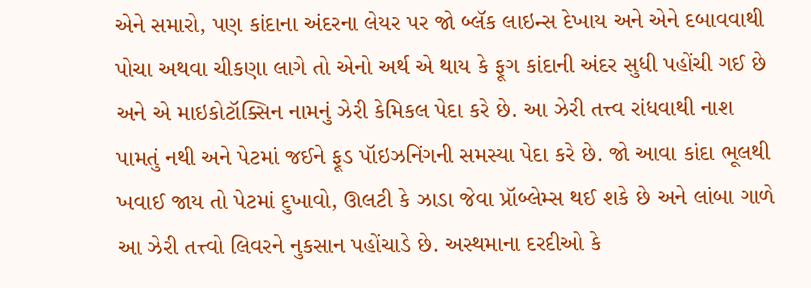એને સમારો, પણ કાંદાના અંદરના લેયર પર જો બ્લૅક લાઇન્સ દેખાય અને એને દબાવવાથી પોચા અથવા ચીકણા લાગે તો એનો અર્થ એ થાય કે ફૂગ કાંદાની અંદર સુધી પહોંચી ગઈ છે અને એ માઇકોટૉક્સિન નામનું ઝેરી કેમિકલ પેદા કરે છે. આ ઝેરી તત્ત્વ રાંધવાથી નાશ પામતું નથી અને પેટમાં જઈને ફૂડ પૉઇઝનિંગની સમસ્યા પેદા કરે છે. જો આવા કાંદા ભૂલથી ખવાઈ જાય તો પેટમાં દુખાવો, ઊલટી કે ઝાડા જેવા પ્રૉબ્લેમ્સ થઈ શકે છે અને લાંબા ગાળે આ ઝેરી તત્ત્વો લિવરને નુકસાન પહોંચાડે છે. અસ્થમાના દરદીઓ કે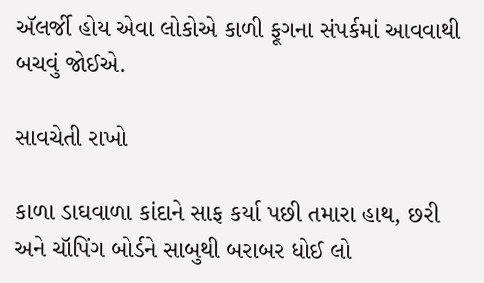ઍલર્જી હોય એવા લોકોએ કાળી ફૂગના સંપર્કમાં આવવાથી બચવું જોઈએ.

સાવચેતી રાખો

કાળા ડાઘવાળા કાંદાને સાફ કર્યા પછી તમારા હાથ, છરી અને ચૉપિંગ બોર્ડને સાબુથી બરાબર ધોઈ લો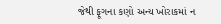જેથી ફૂગના કણો અન્ય ખોરાકમાં ન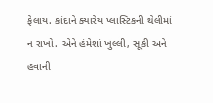ફેલાય. કાંદાને ક્યારેય પ્લાસ્ટિકની થેલીમાં ન રાખો. એને હંમેશાં ખુલ્લી, સૂકી અને હવાની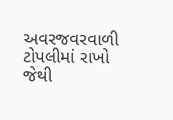અવરજવરવાળી ટોપલીમાં રાખો જેથી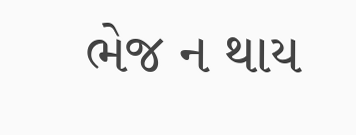ભેજ ન થાય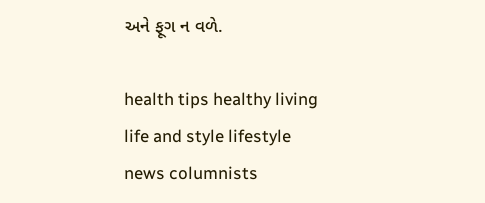અને ફૂગ ન વળે.

health tips healthy living life and style lifestyle news columnists